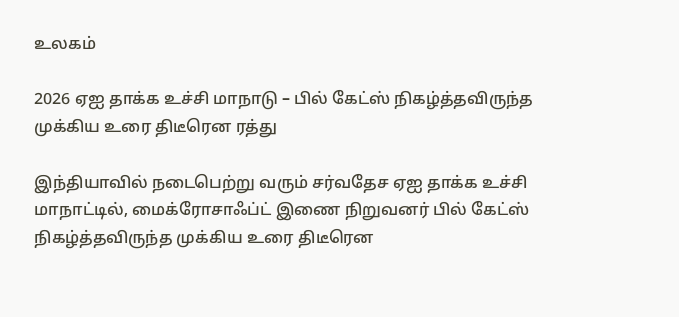உலகம்

2026 ஏஐ தாக்க உச்சி மாநாடு – பில் கேட்ஸ் நிகழ்த்தவிருந்த முக்கிய உரை திடீரென ரத்து

இந்தியாவில் நடைபெற்று வரும் சர்வதேச ஏஐ தாக்க உச்சி மாநாட்டில், மைக்ரோசாஃப்ட் இணை நிறுவனர் பில் கேட்ஸ் நிகழ்த்தவிருந்த முக்கிய உரை திடீரென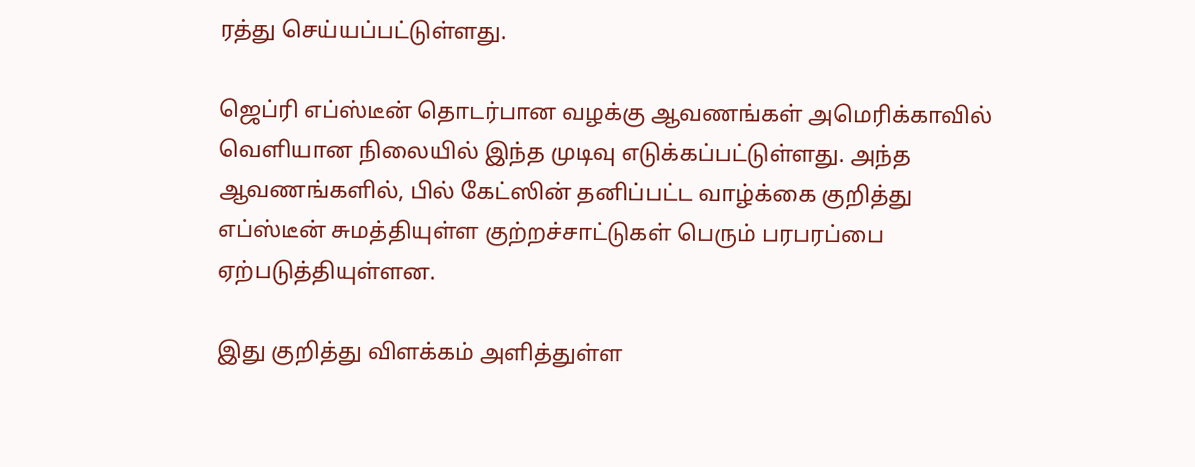ரத்து செய்யப்பட்டுள்ளது.

ஜெப்ரி எப்ஸ்டீன் தொடர்பான வழக்கு ஆவணங்கள் அமெரிக்காவில் வெளியான நிலையில் இந்த முடிவு எடுக்கப்பட்டுள்ளது. அந்த ஆவணங்களில், பில் கேட்ஸின் தனிப்பட்ட வாழ்க்கை குறித்து எப்ஸ்டீன் சுமத்தியுள்ள குற்றச்சாட்டுகள் பெரும் பரபரப்பை ஏற்படுத்தியுள்ளன.

இது குறித்து விளக்கம் அளித்துள்ள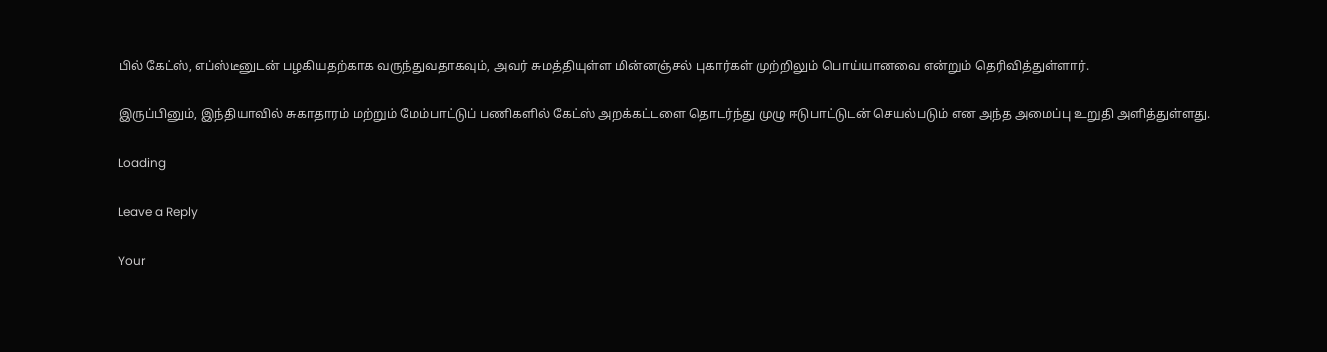பில் கேட்ஸ், எப்ஸ்டீனுடன் பழகியதற்காக வருந்துவதாகவும், அவர் சுமத்தியுள்ள மின்னஞ்சல் புகார்கள் முற்றிலும் பொய்யானவை என்றும் தெரிவித்துள்ளார்.

இருப்பினும், இந்தியாவில் சுகாதாரம் மற்றும் மேம்பாட்டுப் பணிகளில் கேட்ஸ் அறக்கட்டளை தொடர்ந்து முழு ஈடுபாட்டுடன் செயல்படும் என அந்த அமைப்பு உறுதி அளித்துள்ளது.

Loading

Leave a Reply

Your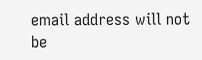email address will not be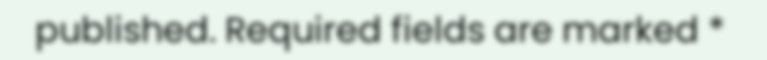published. Required fields are marked *